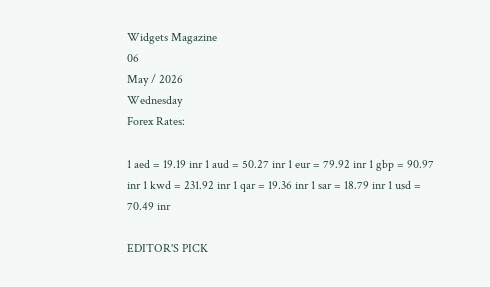Widgets Magazine
06
May / 2026
Wednesday
Forex Rates:

1 aed = 19.19 inr 1 aud = 50.27 inr 1 eur = 79.92 inr 1 gbp = 90.97 inr 1 kwd = 231.92 inr 1 qar = 19.36 inr 1 sar = 18.79 inr 1 usd = 70.49 inr

EDITOR'S PICK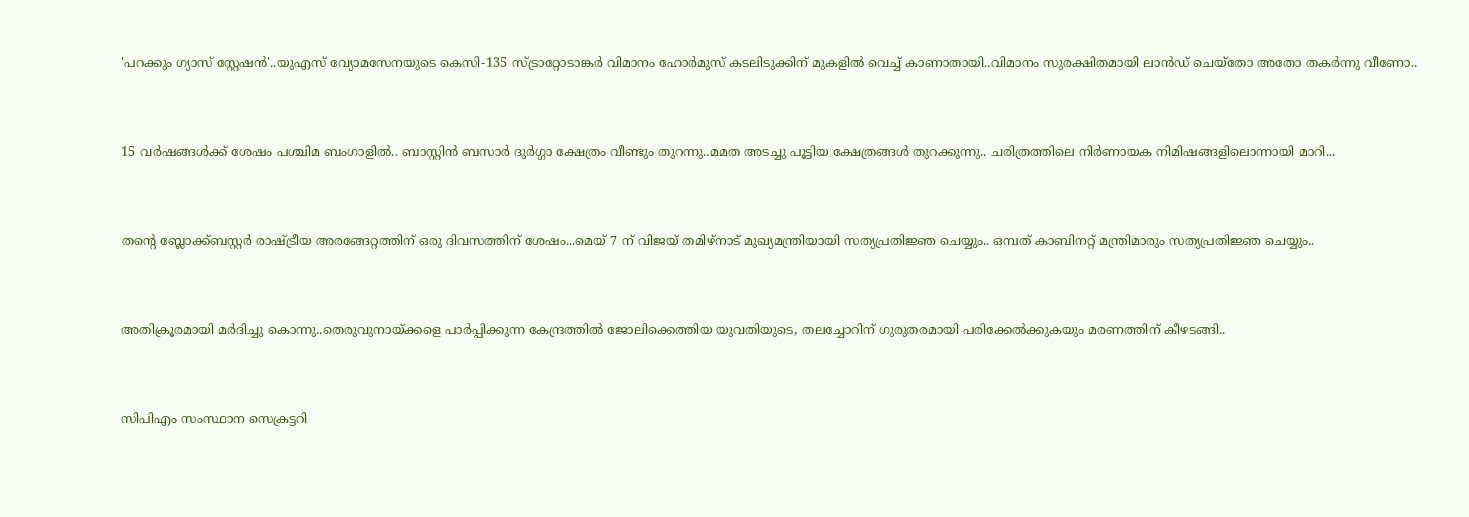'പറക്കും ഗ്യാസ് സ്റ്റേഷൻ'..യുഎസ് വ്യോമസേനയുടെ കെസി-135 സ്ട്രാറ്റോടാങ്കർ വിമാനം ഹോർമുസ് കടലിടുക്കിന് മുകളിൽ വെച്ച് കാണാതായി..വിമാനം സുരക്ഷിതമായി ലാൻഡ് ചെയ്തോ അതോ തകർന്നു വീണോ..


15 വർഷങ്ങൾക്ക് ശേഷം പശ്ചിമ ബംഗാളിൽ.. ബാസ്റ്റിൻ ബസാർ ദുർഗ്ഗാ ക്ഷേത്രം വീണ്ടും തുറന്നു..മമത അടച്ചു പൂട്ടിയ ക്ഷേത്രങ്ങൾ തുറക്കുന്നു.. ചരിത്രത്തിലെ നിർണായക നിമിഷങ്ങളിലൊന്നായി മാറി...


തന്റെ ബ്ലോക്ക്ബസ്റ്റർ രാഷ്ട്രീയ അരങ്ങേറ്റത്തിന് ഒരു ദിവസത്തിന് ശേഷം...മെയ് 7 ന് വിജയ് തമിഴ്‌നാട് മുഖ്യമന്ത്രിയായി സത്യപ്രതിജ്ഞ ചെയ്യും.. ഒമ്പത് കാബിനറ്റ് മന്ത്രിമാരും സത്യപ്രതിജ്ഞ ചെയ്യും..


അതിക്രൂരമായി മർദിച്ചു കൊന്നു..തെരുവുനായ്ക്കളെ പാർപ്പിക്കുന്ന കേന്ദ്രത്തിൽ ജോലിക്കെത്തിയ യുവതിയുടെ, തലച്ചോറിന് ഗുരുതരമായി പരിക്കേല്‍ക്കുകയും മരണത്തിന് കീഴടങ്ങി..


സിപിഎം സംസ്ഥാന സെക്രട്ടറി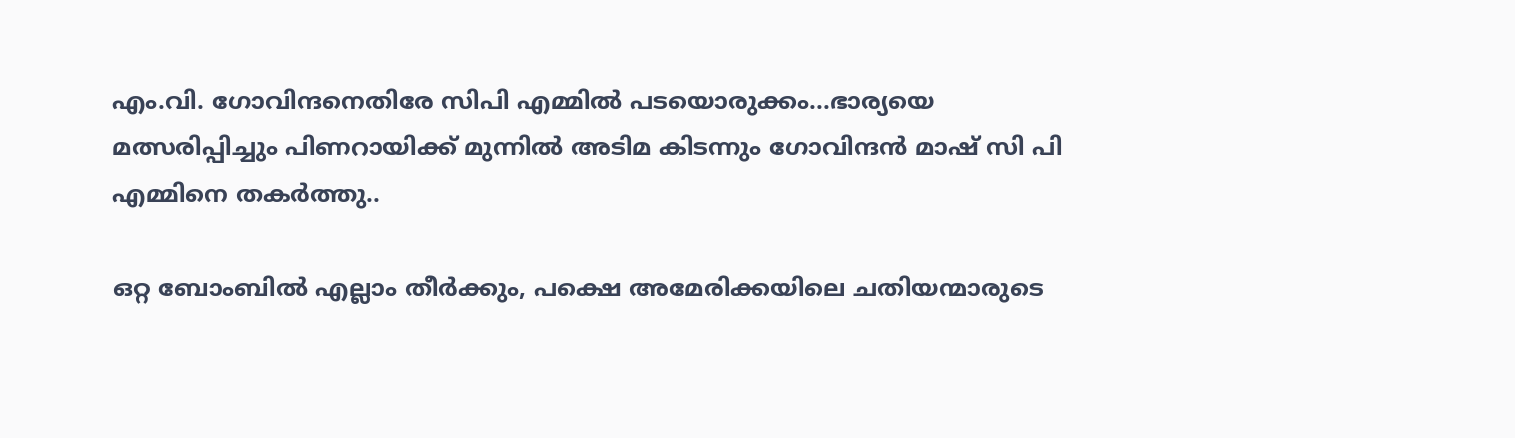എം.വി. ഗോവിന്ദനെതിരേ സിപി എമ്മിൽ പടയൊരുക്കം...ഭാര്യയെ മത്സരിപ്പിച്ചും പിണറായിക്ക് മുന്നിൽ അടിമ കിടന്നും ഗോവിന്ദൻ മാഷ് സി പി എമ്മിനെ തകർത്തു..

ഒറ്റ ബോംബിൽ എല്ലാം തീർക്കും, പക്ഷെ അമേരിക്കയിലെ ചതിയന്മാരുടെ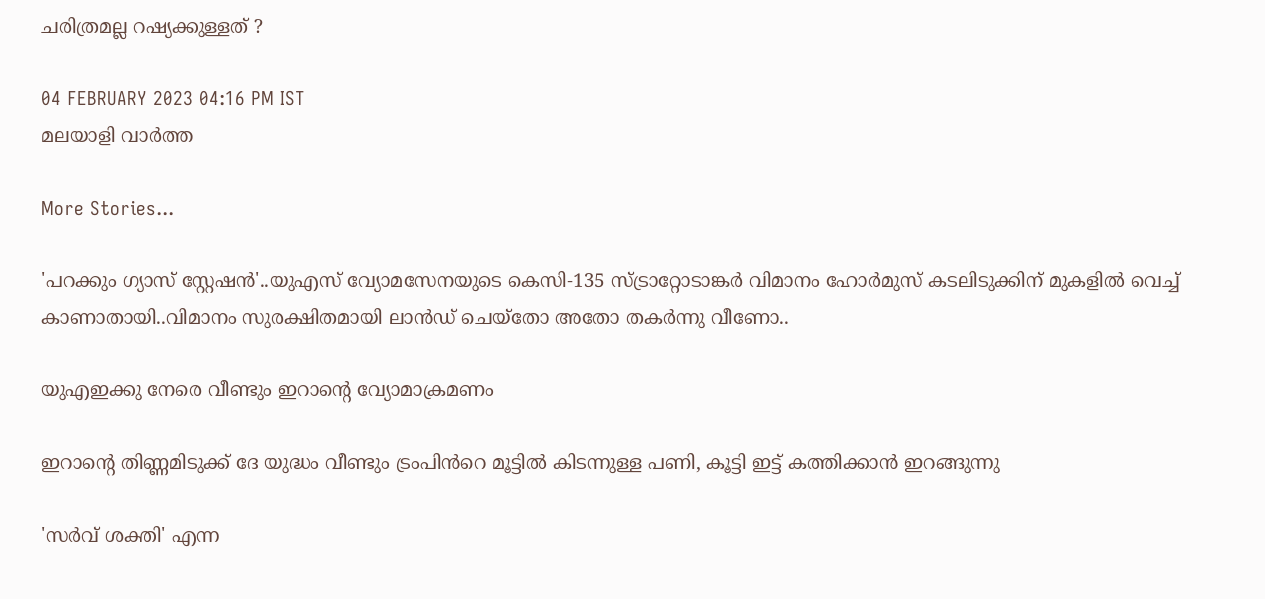ചരിത്രമല്ല റഷ്യക്കുള്ളത് ?

04 FEBRUARY 2023 04:16 PM IST
മലയാളി വാര്‍ത്ത

More Stories...

'പറക്കും ഗ്യാസ് സ്റ്റേഷൻ'..യുഎസ് വ്യോമസേനയുടെ കെസി-135 സ്ട്രാറ്റോടാങ്കർ വിമാനം ഹോർമുസ് കടലിടുക്കിന് മുകളിൽ വെച്ച് കാണാതായി..വിമാനം സുരക്ഷിതമായി ലാൻഡ് ചെയ്തോ അതോ തകർന്നു വീണോ..

യുഎഇക്കു നേരെ വീണ്ടും ഇറാന്റെ വ്യോമാക്രമണം

ഇറാന്റെ തിണ്ണമിടുക്ക് ദേ യുദ്ധം വീണ്ടും ട്രംപിൻറെ മൂട്ടിൽ കിടന്നുള്ള പണി, കൂട്ടി ഇട്ട് കത്തിക്കാൻ ഇറങ്ങുന്നു

'സർവ് ശക്തി' എന്ന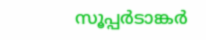സൂപ്പർടാങ്കർ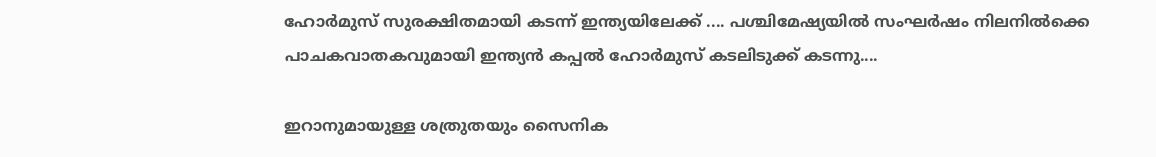ഹോർമുസ് സുരക്ഷിതമായി കടന്ന് ഇന്ത്യയിലേക്ക് .... പശ്ചിമേഷ്യയിൽ സംഘർഷം നിലനിൽക്കെ പാചകവാതകവുമായി ഇന്ത്യൻ കപ്പൽ ഹോർമുസ് കടലിടുക്ക് കടന്നു....

ഇറാനുമായുള്ള ശത്രുതയും സൈനിക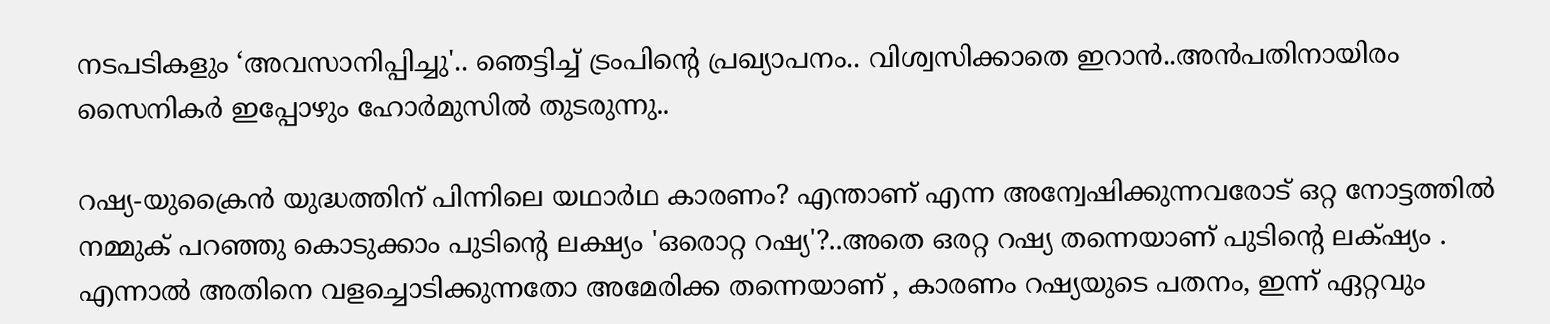നടപടികളും ‘അവസാനിപ്പിച്ചു'.. ഞെട്ടിച്ച് ട്രംപിന്‍റെ പ്രഖ്യാപനം.. വിശ്വസിക്കാതെ ഇറാൻ..അൻപതിനായിരം സൈനികർ ഇപ്പോഴും ഹോർമുസിൽ തുടരുന്നു..

റഷ്യ-യുക്രൈൻ യുദ്ധത്തിന് പിന്നിലെ യഥാർഥ കാരണം? എന്താണ് എന്ന അന്വേഷിക്കുന്നവരോട് ഒറ്റ നോട്ടത്തിൽ നമ്മുക് പറഞ്ഞു കൊടുക്കാം പുടിന്റെ ലക്ഷ്യം 'ഒരൊറ്റ റഷ്യ'?..അതെ ഒരറ്റ റഷ്യ തന്നെയാണ് പുടിന്റെ ലക്‌ഷ്യം . എന്നാൽ അതിനെ വളച്ചൊടിക്കുന്നതോ അമേരിക്ക തന്നെയാണ് , കാരണം റഷ്യയുടെ പതനം, ഇന്ന് ഏറ്റവും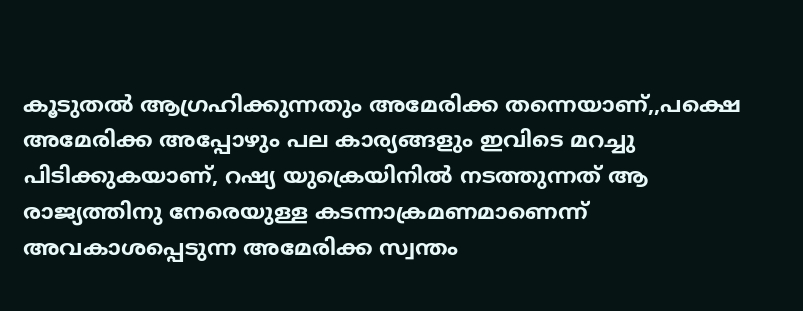കൂടുതൽ ആഗ്രഹിക്കുന്നതും അമേരിക്ക തന്നെയാണ്,,പക്ഷെ അമേരിക്ക അപ്പോഴും പല കാര്യങ്ങളും ഇവിടെ മറച്ചു പിടിക്കുകയാണ്, റഷ്യ യുക്രെയിനിൽ നടത്തുന്നത് ആ രാജ്യത്തിനു നേരെയുള്ള കടന്നാക്രമണമാണെന്ന് അവകാശപ്പെടുന്ന അമേരിക്ക സ്വന്തം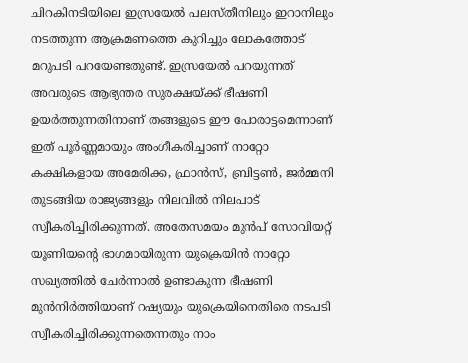ചിറകിനടിയിലെ ഇസ്രയേൽ പലസ്തീനിലും ഇറാനിലും നടത്തുന്ന ആക്രമണത്തെ കുറിച്ചും ലോകത്തോട് മറുപടി പറയേണ്ടതുണ്ട്. ഇസ്രയേൽ പറയുന്നത് അവരുടെ ആഭ്യന്തര സുരക്ഷയ്ക്ക് ഭീഷണി ഉയർത്തുന്നതിനാണ് തങ്ങളുടെ ഈ പോരാട്ടമെന്നാണ് ഇത് പൂർണ്ണമായും അംഗീകരിച്ചാണ് നാറ്റോ കക്ഷികളായ അമേരിക്ക, ഫ്രാൻസ്, ബ്രിട്ടൺ, ജർമ്മനി തുടങ്ങിയ രാജ്യങ്ങളും നിലവിൽ നിലപാട് സ്വീകരിച്ചിരിക്കുന്നത്. അതേസമയം മുൻപ് സോവിയറ്റ് യൂണിയന്റെ ഭാഗമായിരുന്ന യുക്രെയിൻ നാറ്റോ സഖ്യത്തിൽ ചേർന്നാൽ ഉണ്ടാകുന്ന ഭീഷണി മുൻനിർത്തിയാണ് റഷ്യയും യുക്രെയിനെതിരെ നടപടി സ്വീകരിച്ചിരിക്കുന്നതെന്നതും നാം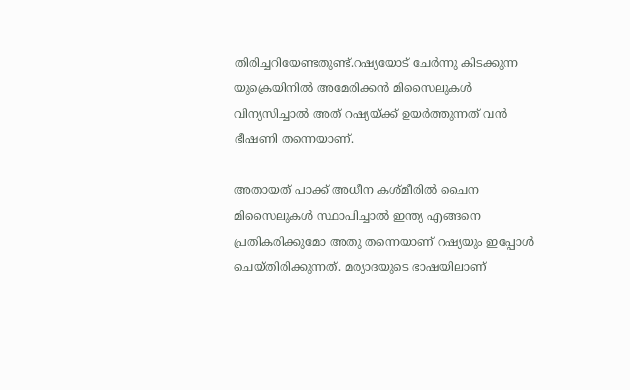തിരിച്ചറിയേണ്ടതുണ്ട്.റഷ്യയോട് ചേർന്നു കിടക്കുന്ന യുക്രെയിനിൽ അമേരിക്കൻ മിസൈലുകൾ വിന്യസിച്ചാൽ അത് റഷ്യയ്ക്ക് ഉയർത്തുന്നത് വൻ ഭീഷണി തന്നെയാണ്.

അതായത് പാക്ക് അധീന കശ്മീരിൽ ചൈന മിസൈലുകൾ സ്ഥാപിച്ചാൽ ഇന്ത്യ എങ്ങനെ പ്രതികരിക്കുമോ അതു തന്നെയാണ് റഷ്യയും ഇപ്പോൾ ചെയ്തിരിക്കുന്നത്. മര്യാദയുടെ ഭാഷയിലാണ്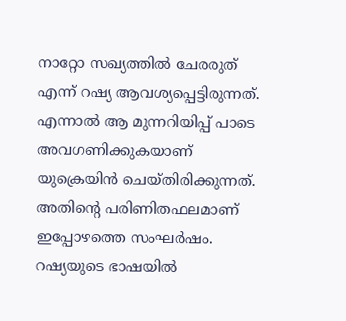നാറ്റോ സഖ്യത്തിൽ ചേരരുത് എന്ന് റഷ്യ ആവശ്യപ്പെട്ടിരുന്നത്. എന്നാൽ ആ മുന്നറിയിപ്പ് പാടെ അവഗണിക്കുകയാണ് യുക്രെയിൻ ചെയ്തിരിക്കുന്നത്. അതിന്റെ പരിണിതഫലമാണ് ഇപ്പോഴത്തെ സംഘർഷം. റഷ്യയുടെ ഭാഷയിൽ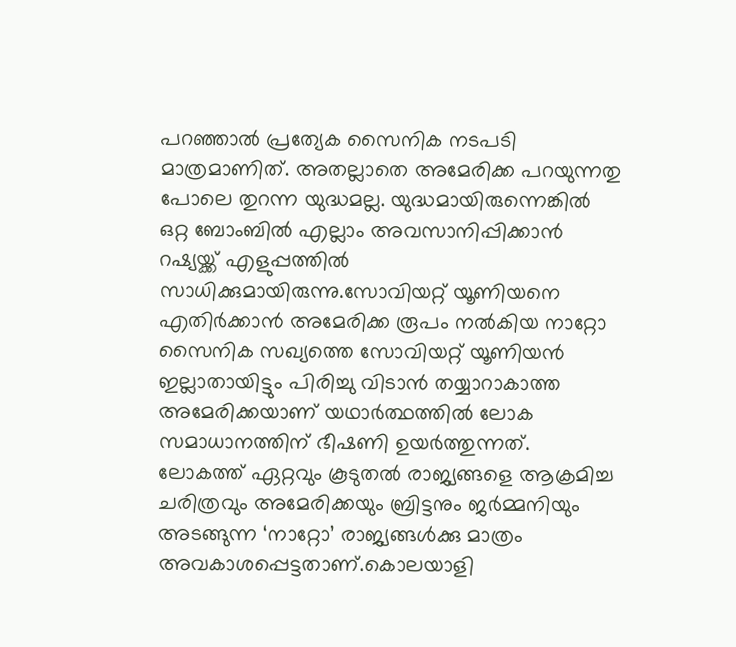പറഞ്ഞാൽ പ്രത്യേക സൈനിക നടപടി മാത്രമാണിത്. അതല്ലാതെ അമേരിക്ക പറയുന്നതു പോലെ തുറന്ന യുദ്ധമല്ല. യുദ്ധമായിരുന്നെങ്കിൽ ഒറ്റ ബോംബിൽ എല്ലാം അവസാനിപ്പിക്കാൻ റഷ്യയ്ക്ക് എളുപ്പത്തിൽ സാധിക്കുമായിരുന്നു.സോവിയറ്റ് യൂണിയനെ എതിർക്കാൻ അമേരിക്ക രൂപം നൽകിയ നാറ്റോ സൈനിക സഖ്യത്തെ സോവിയറ്റ് യൂണിയൻ ഇല്ലാതായിട്ടും പിരിച്ചു വിടാൻ തയ്യാറാകാത്ത അമേരിക്കയാണ് യഥാർത്ഥത്തിൽ ലോക സമാധാനത്തിന് ഭീഷണി ഉയർത്തുന്നത്. ലോകത്ത് ഏറ്റവും കൂടുതൽ രാജ്യങ്ങളെ ആക്രമിച്ച ചരിത്രവും അമേരിക്കയും ബ്രിട്ടനും ജർമ്മനിയും അടങ്ങുന്ന ‘നാറ്റോ’ രാജ്യങ്ങൾക്കു മാത്രം അവകാശപ്പെട്ടതാണ്.കൊലയാളി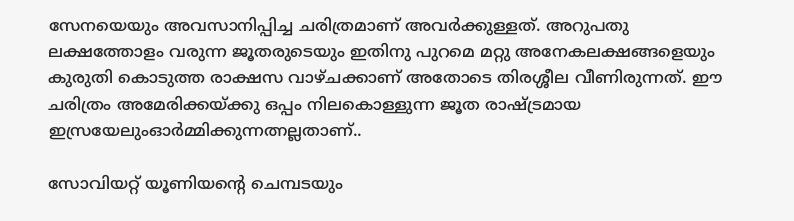സേനയെയും അവസാനിപ്പിച്ച ചരിത്രമാണ് അവർക്കുള്ളത്. അറുപതു ലക്ഷത്തോളം വരുന്ന ജൂതരുടെയും ഇതിനു പുറമെ മറ്റു അനേകലക്ഷങ്ങളെയും കുരുതി കൊടുത്ത രാക്ഷസ വാഴ്ചക്കാണ് അതോടെ തിരശ്ശീല വീണിരുന്നത്. ഈ ചരിത്രം അമേരിക്കയ്ക്കു ഒപ്പം നിലകൊള്ളുന്ന ജൂത രാഷ്ട്രമായ ഇസ്രയേലുംഓർമ്മിക്കുന്നത്നല്ലതാണ്..

സോവിയറ്റ് യൂണിയന്റെ ചെമ്പടയും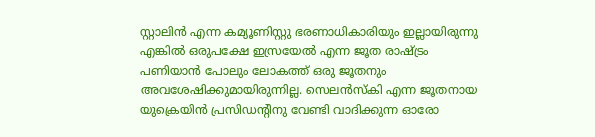സ്റ്റാലിൻ എന്ന കമ്യൂണിസ്റ്റു ഭരണാധികാരിയും ഇല്ലായിരുന്നു എങ്കിൽ ഒരുപക്ഷേ ഇസ്രയേൽ എന്ന ജൂത രാഷ്ട്രം പണിയാൻ പോലും ലോകത്ത് ഒരു ജൂതനും അവശേഷിക്കുമായിരുന്നില്ല. സെലൻസ്കി എന്ന ജൂതനായ യുക്രെയിൻ പ്രസിഡന്റിനു വേണ്ടി വാദിക്കുന്ന ഓരോ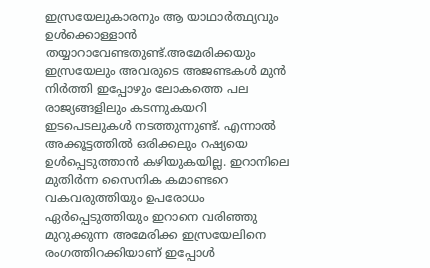ഇസ്രയേലുകാരനും ആ യാഥാർത്ഥ്യവും ഉൾക്കൊള്ളാൻ തയ്യാറാവേണ്ടതുണ്ട്.അമേരിക്കയും ഇസ്രയേലും അവരുടെ അജണ്ടകൾ മുൻ നിർത്തി ഇപ്പോഴും ലോകത്തെ പല രാജ്യങ്ങളിലും കടന്നുകയറി ഇടപെടലുകൾ നടത്തുന്നുണ്ട്. എന്നാൽ അക്കൂട്ടത്തിൽ ഒരിക്കലും റഷ്യയെ ഉൾപ്പെടുത്താൻ കഴിയുകയില്ല. ഇറാനിലെ മുതിർന്ന സൈനിക കമാണ്ടറെ വകവരുത്തിയും ഉപരോധം ഏർപ്പെടുത്തിയും ഇറാനെ വരിഞ്ഞു മുറുക്കുന്ന അമേരിക്ക ഇസ്രയേലിനെ രംഗത്തിറക്കിയാണ് ഇപ്പോൾ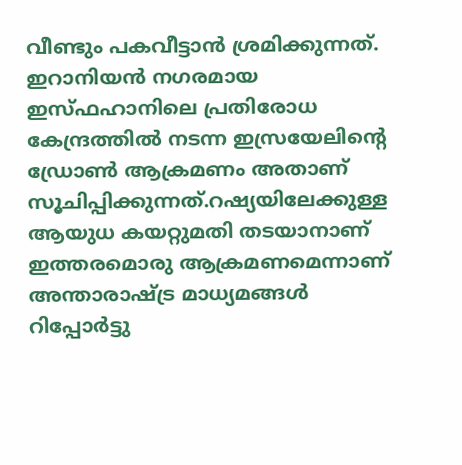വീണ്ടും പകവീട്ടാൻ ശ്രമിക്കുന്നത്. ഇറാനിയൻ നഗരമായ ഇസ്ഫഹാനിലെ പ്രതിരോധ കേന്ദ്രത്തിൽ നടന്ന ഇസ്രയേലിന്റെ ഡ്രോൺ ആക്രമണം അതാണ് സൂചിപ്പിക്കുന്നത്.റഷ്യയിലേക്കുള്ള ആയുധ കയറ്റുമതി തടയാനാണ് ഇത്തരമൊരു ആക്രമണമെന്നാണ് അന്താരാഷ്ട്ര മാധ്യമങ്ങൾ റിപ്പോർട്ടു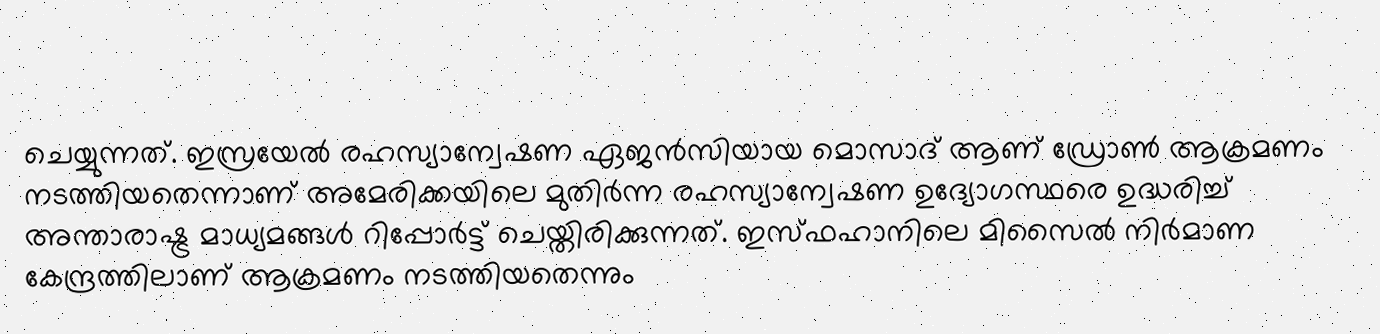ചെയ്യുന്നത്. ഇസ്രയേൽ രഹസ്യാന്വേഷണ ഏജൻസിയായ മൊസാദ് ആണ് ഡ്രോൺ ആക്രമണം നടത്തിയതെന്നാണ് അമേരിക്കയിലെ മുതിർന്ന രഹസ്യാന്വേഷണ ഉദ്യോഗസ്ഥരെ ഉദ്ധരിച്ച് അന്താരാഷ്ട്ര മാധ്യമങ്ങൾ റിപ്പോർട്ട് ചെയ്തിരിക്കുന്നത്. ഇസ്‌ഫഹാനിലെ മിസൈൽ നിർമാണ കേന്ദ്രത്തിലാണ് ആക്രമണം നടത്തിയതെന്നും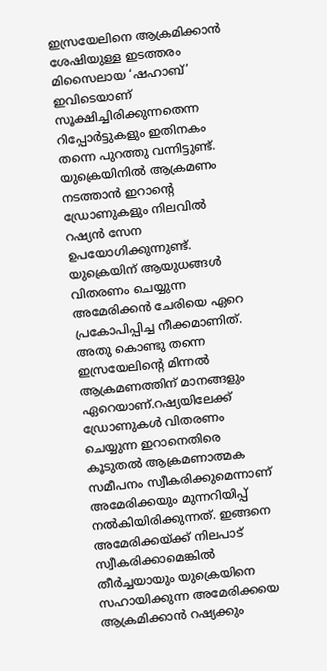ഇസ്രയേലിനെ ആക്രമിക്കാൻ ശേഷിയുള്ള ഇടത്തരം മിസൈലായ ‘ഷഹാബ്’ ഇവിടെയാണ് സൂക്ഷിച്ചിരിക്കുന്നതെന്ന റിപ്പോര്‍ട്ടുകളും ഇതിനകം തന്നെ പുറത്തു വന്നിട്ടുണ്ട്.
യുക്രെയിനിൽ ആക്രമണം നടത്താൻ ഇറാന്റെ ഡ്രോണുകളും നിലവിൽ റഷ്യൻ സേന ഉപയോഗിക്കുന്നുണ്ട്. യുക്രെയിന് ആയുധങ്ങൾ വിതരണം ചെയ്യുന്ന അമേരിക്കൻ ചേരിയെ ഏറെ പ്രകോപിപ്പിച്ച നീക്കമാണിത്. അതു കൊണ്ടു തന്നെ ഇസ്രയേലിന്റെ മിന്നൽ ആക്രമണത്തിന് മാനങ്ങളും ഏറെയാണ്.റഷ്യയിലേക്ക് ഡ്രോണുകൾ വിതരണം ചെയ്യുന്ന ഇറാനെതിരെ കൂടുതൽ ആക്രമണാത്മക സമീപനം സ്വീകരിക്കുമെന്നാണ് അമേരിക്കയും മുന്നറിയിപ്പ് നൽകിയിരിക്കുന്നത്. ഇങ്ങനെ അമേരിക്കയ്ക്ക് നിലപാട് സ്വീകരിക്കാമെങ്കിൽ തീർച്ചയായും യുക്രെയിനെ സഹായിക്കുന്ന അമേരിക്കയെ ആക്രമിക്കാൻ റഷ്യക്കും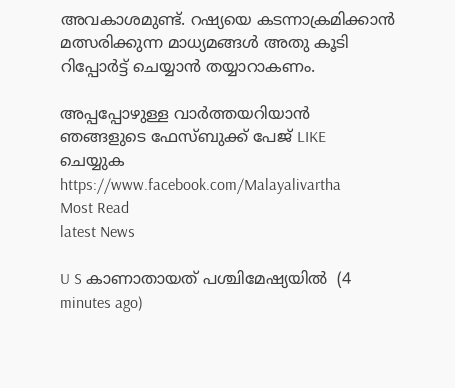അവകാശമുണ്ട്. റഷ്യയെ കടന്നാക്രമിക്കാൻ മത്സരിക്കുന്ന മാധ്യമങ്ങൾ അതു കൂടി റിപ്പോർട്ട് ചെയ്യാൻ തയ്യാറാകണം.

അപ്പപ്പോഴുള്ള വാര്‍ത്തയറിയാന്‍ ഞങ്ങളുടെ ഫേസ്‌ബുക്ക്‌ പേജ് LIKE ചെയ്യുക
https://www.facebook.com/Malayalivartha
Most Read
latest News

U S കാണാതായത് പശ്ചിമേഷ്യയിൽ  (4 minutes ago)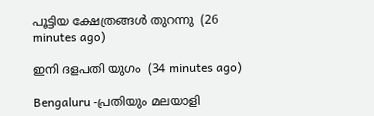പൂട്ടിയ ക്ഷേത്രങ്ങൾ തുറന്നു  (26 minutes ago)

ഇനി ദളപതി യുഗം  (34 minutes ago)

Bengaluru -പ്രതിയും മലയാളി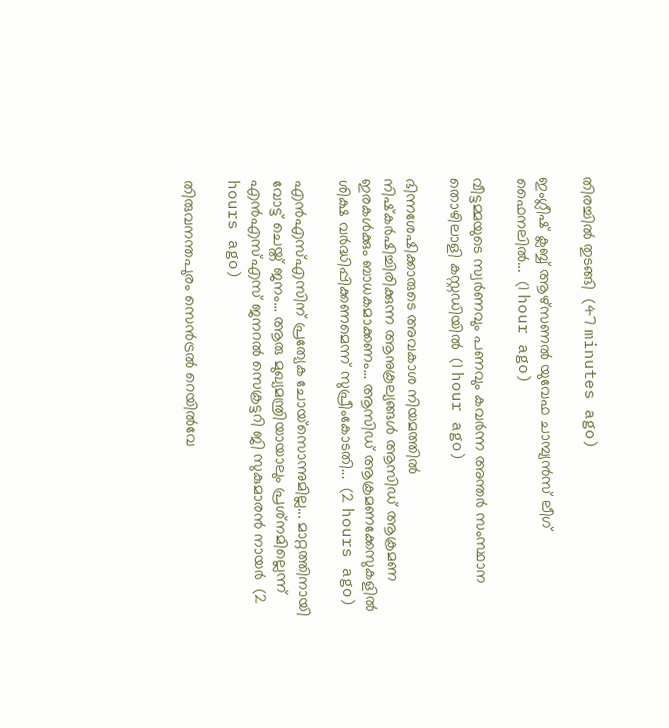തിരച്ചിൽ തുടങ്ങി  (47 minutes ago)

ഇംഗ്ലീഷ് ക്ലബ്ബ് ആഴ്‌സണൽ യുവേഫ ചാമ്പ്യൻസ് ലീഗ് ഫൈനലിൽ...  (1 hour ago)

വീട്ടമ്മയുടെ സ്വർണവും പണവും കവർന്ന അന്തർ സംസ്ഥാന തൊഴിലാളി കസ്റ്റഡിയിൽ  (1 hour ago)

ഭിന്നശേഷിക്കാരുടെ അവകാശ നിയമത്തിൽ നിഷ്‌കർഷിച്ചിരിക്കുന്ന ആനുകൂല്യങ്ങൾ ആസിഡ് ആക്രമണ ഇരകൾക്കും ബാധകമാക്കണം... ആസിഡ് ആക്രമണക്കേസുകളിൽ ശിക്ഷ വർദ്ധിപ്പിക്കണമെന്ന് സുപ്രീംകോടതി...  (2 hours ago)

എന്‍എസ്എസിന് പ്രത്യേക ചോയ്‌സൊന്നുമില്ല... മാറ്റത്തിനായി വോട്ട് ചെയ്ത് ജനം... ആരു മുഖ്യമന്ത്രിയായാലും പ്രശ്‌നമില്ലെന്ന് എന്‍എസ്എസ് ജനറല്‍ സെക്രട്ടറി ജി സുകുമാരന്‍ നായര്‍  (2 hours ago)

തിരുവനന്തപുരം സെൻട്രൽ റെയിൽവേ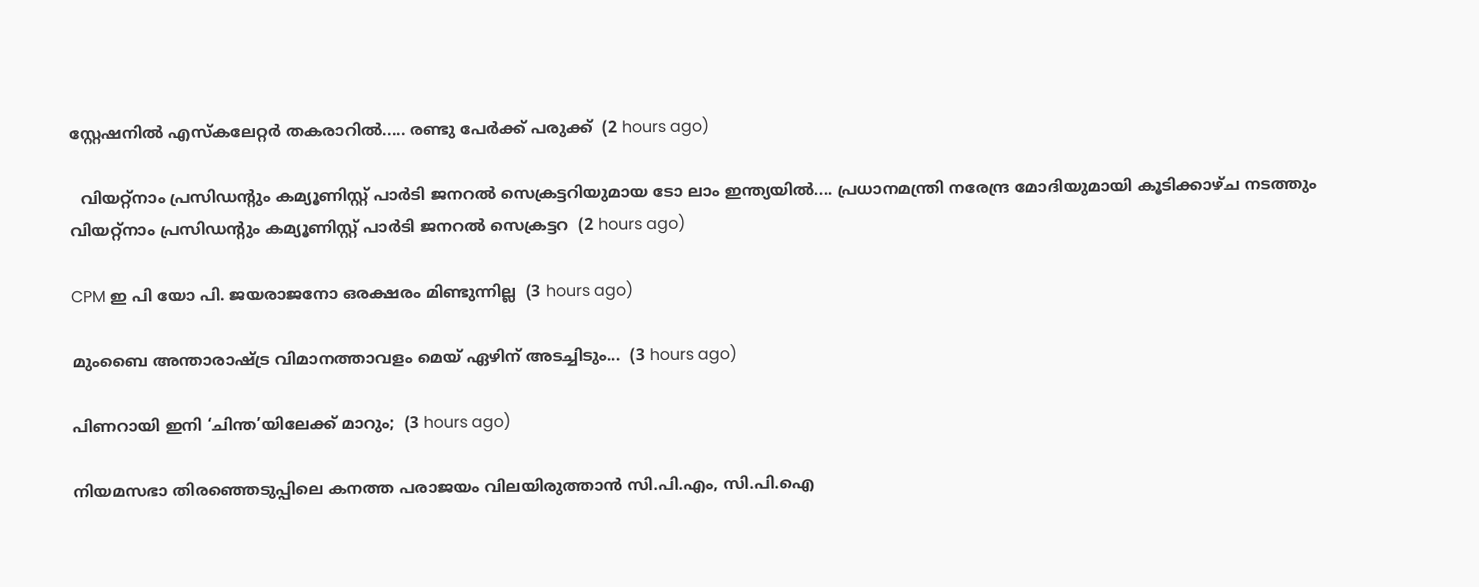സ്റ്റേഷനിൽ എസ്‌കലേറ്റർ തകരാറിൽ..... രണ്ടു പേർക്ക് പരുക്ക്  (2 hours ago)

  വിയറ്റ്നാം പ്രസിഡന്റും കമ്യൂണിസ്റ്റ് പാർടി ജനറൽ സെക്രട്ടറിയുമായ ടോ ലാം ഇന്ത്യയിൽ.... പ്രധാനമന്ത്രി നരേന്ദ്ര മോദിയുമായി കൂടിക്കാഴ്ച നടത്തും വിയറ്റ്നാം പ്രസിഡന്റും കമ്യൂണിസ്റ്റ് പാർടി ജനറൽ സെക്രട്ടറ  (2 hours ago)

CPM ഇ പി യോ പി. ജയരാജനോ ഒരക്ഷരം മിണ്ടുന്നില്ല  (3 hours ago)

മുംബൈ അന്താരാഷ്ട്ര വിമാനത്താവളം മെയ് ഏഴിന് അടച്ചിടും...  (3 hours ago)

പിണറായി ഇനി ‘ചിന്ത’യിലേക്ക് മാറും;  (3 hours ago)

നിയമസഭാ തിരഞ്ഞെടുപ്പിലെ കനത്ത പരാജയം വിലയിരുത്താൻ സി.പി.എം, സി.പി.ഐ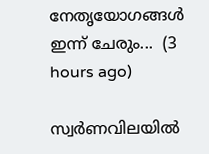നേതൃയോഗങ്ങൾ ഇന്ന് ചേരും...  (3 hours ago)

സ്വര്‍ണവിലയിൽ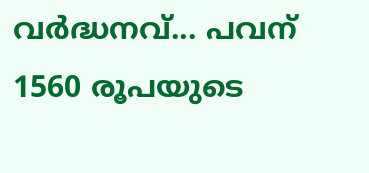വർദ്ധനവ്... പവന് 1560 രൂപയുടെ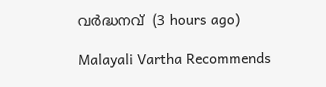വർദ്ധനവ്  (3 hours ago)

Malayali Vartha Recommends